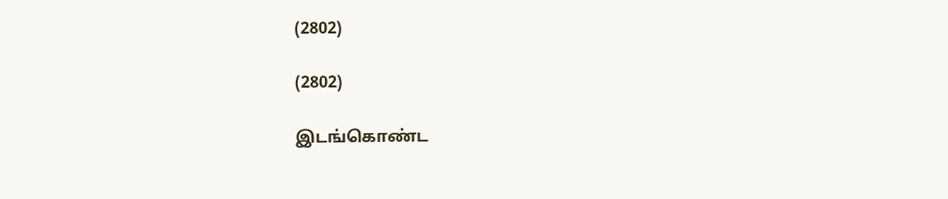(2802)

(2802)

இடங்கொண்ட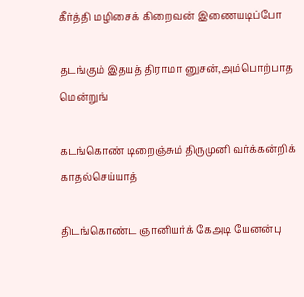கீர்த்தி மழிசைக் கிறைவன் இணையடிப்போ

தடங்கும் இதயத் திராமா னுசன்,அம்பொற்பாத மென்றுங்

கடங்கொண் டிறைஞ்சும் திருமுனி வர்க்கன்றிக் காதல்செய்யாத்

திடங்கொண்ட ஞானியர்க் கேஅடி யேனன்பு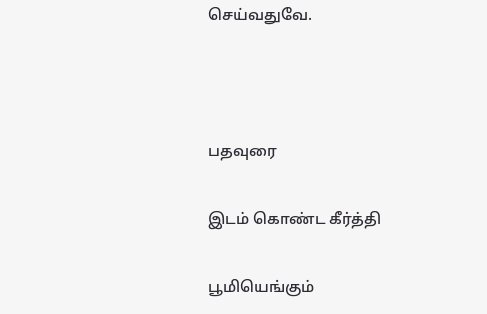செய்வதுவே.



பதவுரை

இடம் கொண்ட கீர்த்தி

பூமியெங்கும்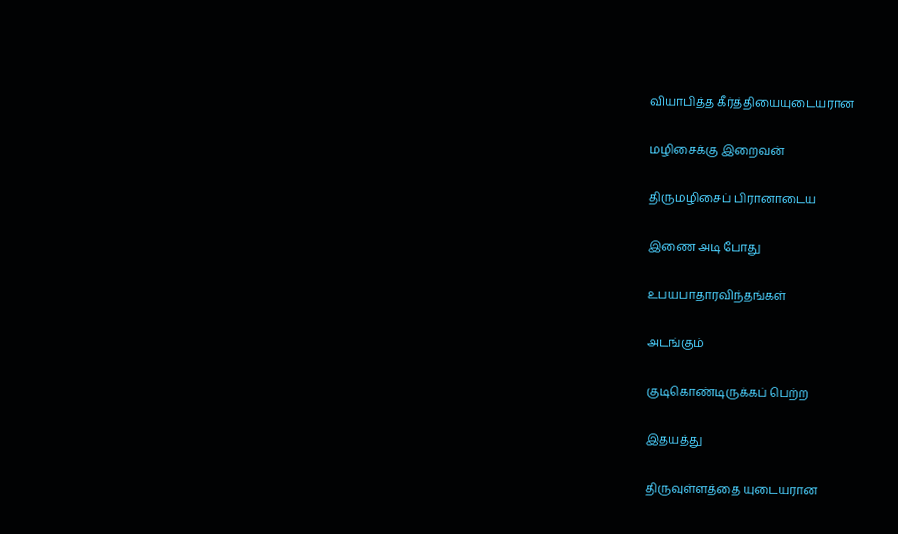வியாபித்த கீர்த்தியையுடையரான

மழிசைக்கு இறைவன்

திருமழிசைப் பிரானாடைய

இணை அடி போது

உபயபாதாரவிந்தங்கள்

அடங்கும்

குடிகொண்டிருக்கப் பெற்ற

இதயத்து

திருவுள்ளத்தை யுடையரான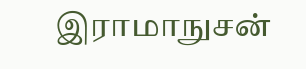இராமாநுசன்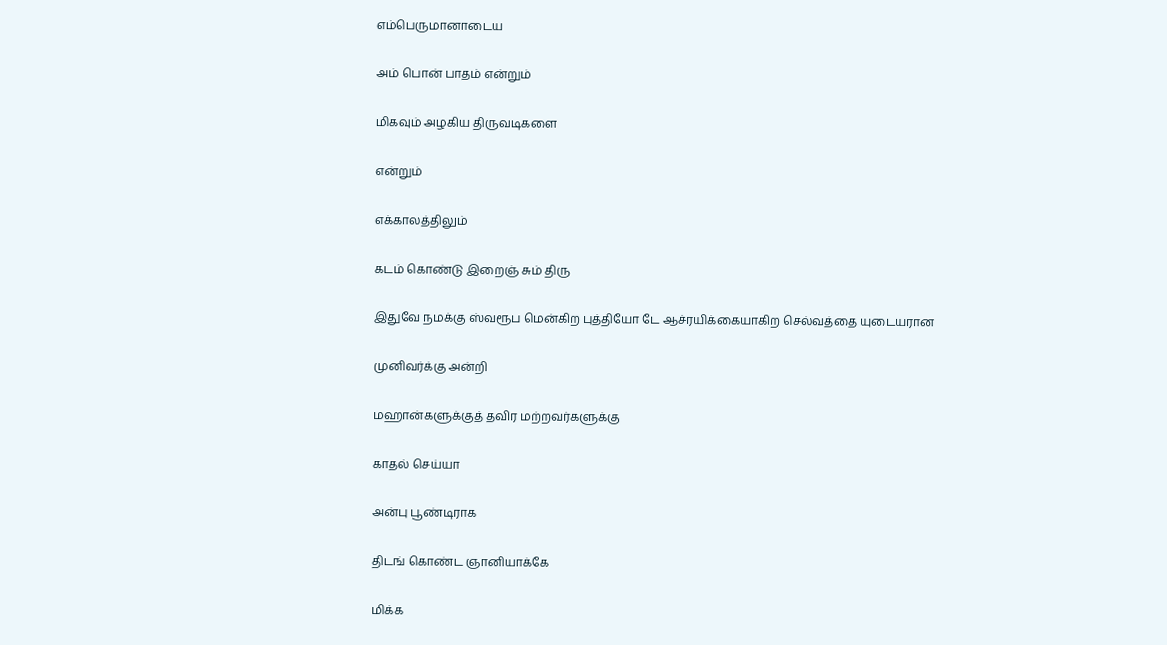எம்பெருமானாடைய

அம் பொன் பாதம் என்றும்

மிகவும் அழகிய திருவடிகளை

என்றும்

எக்காலத்திலும்

கடம் கொண்டு இறைஞ் சும் திரு

இதுவே நமக்கு ஸ்வரூப மென்கிற புத்தியோ டே ஆச்ரயிக்கையாகிற செல்வத்தை யுடையரான

முனிவர்க்கு அன்றி

மஹான்களுக்குத் தவிர மற்றவர்களுக்கு

காதல் செய்யா

அன்பு பூண்டிராக

திடங் கொண்ட ஞானியாக்கே

மிக்க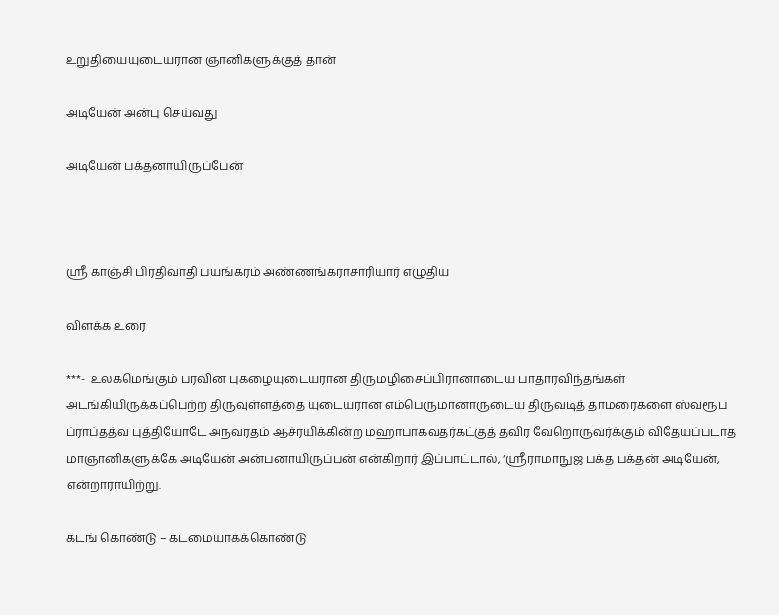உறுதியையுடையரான ஞானிகளுக்குத் தான்

அடியேன் அன்பு செய்வது

அடியேன் பக்தனாயிருப்பேன்



ஸ்ரீ காஞ்சி பிரதிவாதி பயங்கரம் அண்ணங்கராசாரியார் எழுதிய

விளக்க உரை

***-  உலகமெங்கும் பரவின புகழையுடையரான திருமழிசைப்பிரானாடைய பாதாரவிந்தங்கள் அடங்கியிருக்கப்பெற்ற திருவுள்ளத்தை யுடையரான எம்பெருமானாருடைய திருவடித் தாமரைகளை ஸ்வரூப ப்ராப்தத்வ புத்தியோடே அநவரதம் ஆச்ரயிக்கின்ற மஹாபாகவதர்கட்குத் தவிர வேறொருவர்க்கும் விதேயப்படாத மாஞானிகளுக்கே அடியேன் அன்பனாயிருப்பன் என்கிறார் இப்பாட்டால், ‘ஸ்ரீராமாநுஜ பக்த பக்தன் அடியேன், என்றாராயிற்று.

கடங் கொண்டு – கடமையாகக்கொண்டு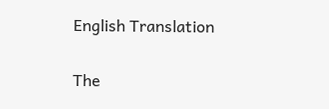English Translation

The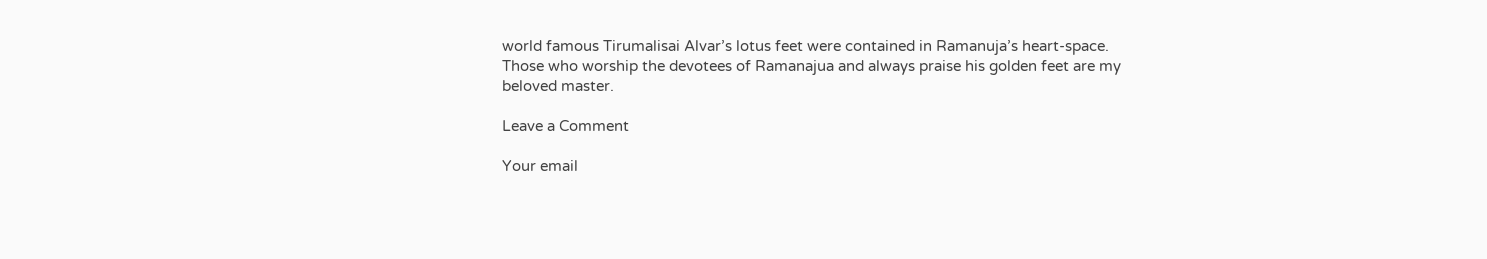world famous Tirumalisai Alvar’s lotus feet were contained in Ramanuja’s heart-space.  Those who worship the devotees of Ramanajua and always praise his golden feet are my beloved master.

Leave a Comment

Your email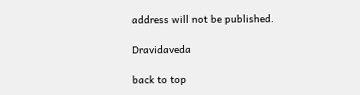address will not be published.

Dravidaveda

back to top